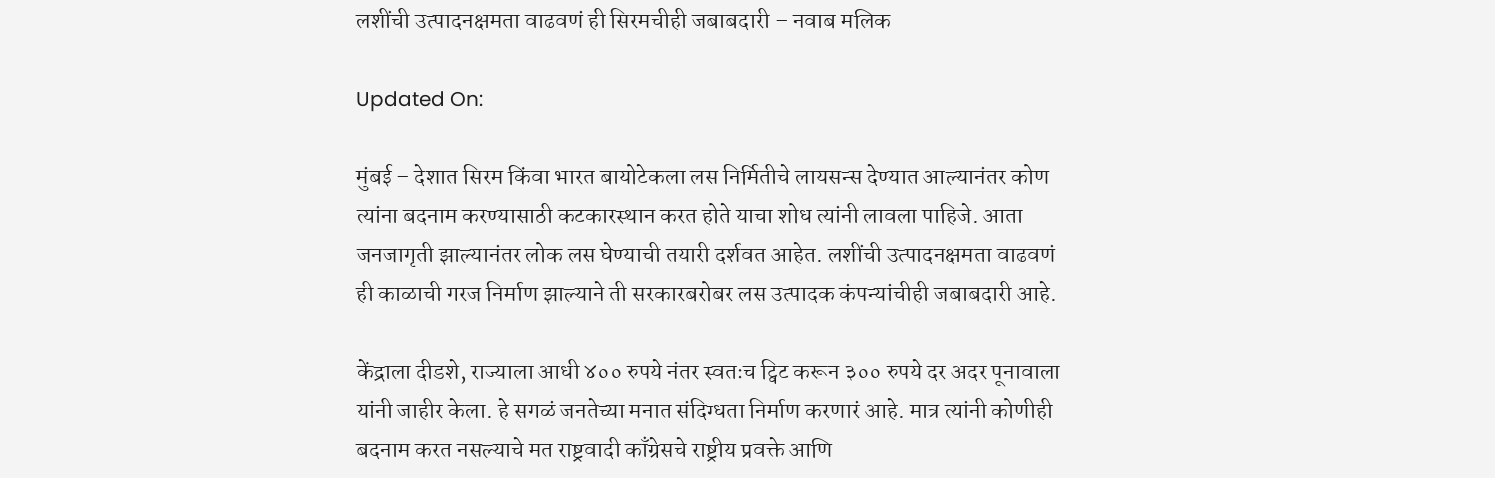लशींची उत्पादनक्षमता वाढवणं ही सिरमचीही जबाबदारी – नवाब मलिक

Updated On:

मुंबई – देशात सिरम किंवा भारत बायोटेकला लस निर्मितीचे लायसन्स देण्यात आल्यानंतर कोण त्यांना बदनाम करण्यासाठी कटकारस्थान करत होते याचा शोध त्यांनी लावला पाहिजे. आता जनजागृती झाल्यानंतर लोक लस घेण्याची तयारी दर्शवत आहेत. लशींची उत्पादनक्षमता वाढवणं ही काळाची गरज निर्माण झाल्याने ती सरकारबरोबर लस उत्पादक कंपन्यांचीही जबाबदारी आहे.

केंद्राला दीडशे, राज्याला आधी ४०० रुपये नंतर स्वतःच ट्विट करून ३०० रुपये दर अदर पूनावाला यांनी जाहीर केला. हे सगळं जनतेच्या मनात संदिग्धता निर्माण करणारं आहे. मात्र त्यांनी कोणीही बदनाम करत नसल्याचे मत राष्ट्रवादी काँग्रेसचे राष्ट्रीय प्रवक्ते आणि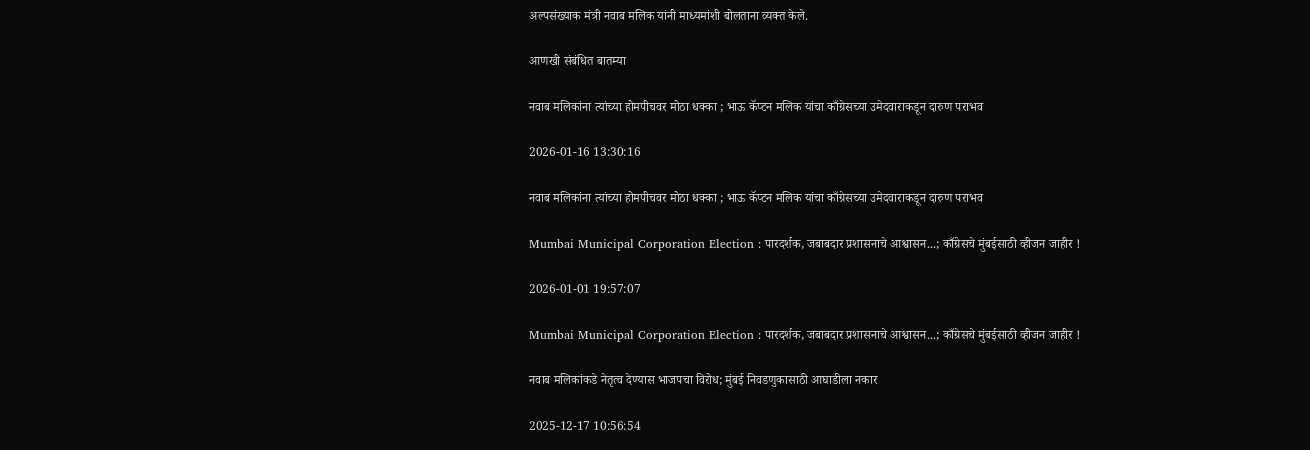अल्पसंख्याक मंत्री नवाब मलिक यांनी माध्यमांशी बोलताना व्यक्त केले.

आणखी संबंधित बातम्या

नवाब मलिकांना त्यांच्या होमपीचवर मोठा धक्का ; भाऊ कॅप्टन मलिक यांचा काँग्रेसच्या उमेदवाराकडून दारुण पराभव

2026-01-16 13:30:16

नवाब मलिकांना त्यांच्या होमपीचवर मोठा धक्का ; भाऊ कॅप्टन मलिक यांचा काँग्रेसच्या उमेदवाराकडून दारुण पराभव

Mumbai Municipal Corporation Election : पारदर्शक, जबाबदार प्रशासनाचे आश्वासन...; काँग्रेसचे मुंबईसाठी व्हीजन जाहीर !

2026-01-01 19:57:07

Mumbai Municipal Corporation Election : पारदर्शक, जबाबदार प्रशासनाचे आश्वासन...; काँग्रेसचे मुंबईसाठी व्हीजन जाहीर !

नवाब मलिकांकडे नेतृत्व देण्यास भाजपचा विरोध; मुंबई निवडणुकासाठी आघाडीला नकार

2025-12-17 10:56:54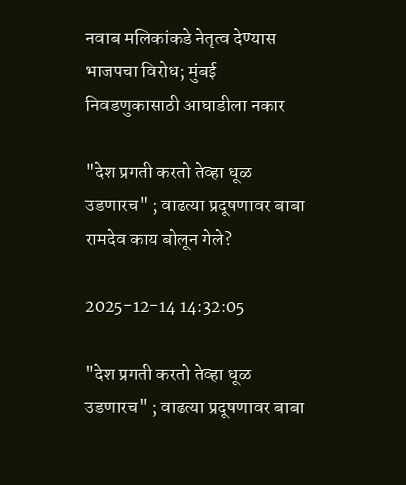नवाब मलिकांकडे नेतृत्व देण्यास भाजपचा विरोध; मुंबई निवडणुकासाठी आघाडीला नकार

"देश प्रगती करतो तेव्हा धूळ उडणारच" ; वाढत्या प्रदूषणावर बाबा रामदेव काय बोलून गेले?

2025-12-14 14:32:05

"देश प्रगती करतो तेव्हा धूळ उडणारच" ; वाढत्या प्रदूषणावर बाबा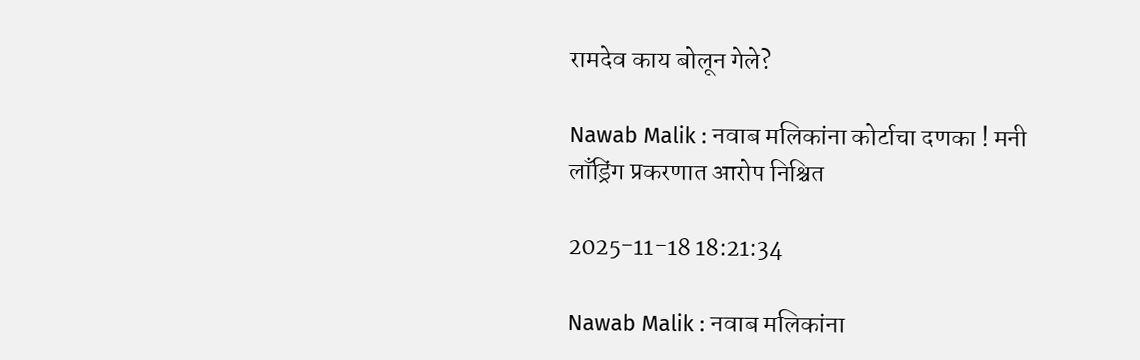रामदेव काय बोलून गेले?

Nawab Malik : नवाब मलिकांना कोर्टाचा दणका ! मनी लाँड्रिंग प्रकरणात आरोप निश्चित

2025-11-18 18:21:34

Nawab Malik : नवाब मलिकांना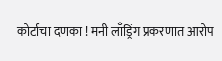कोर्टाचा दणका ! मनी लाँड्रिंग प्रकरणात आरोप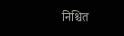निश्चित